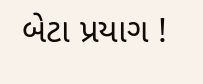બેટા પ્રયાગ !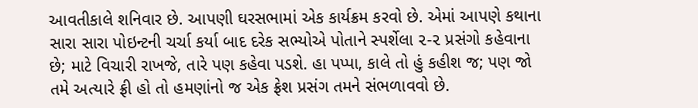આવતીકાલે શનિવાર છે. આપણી ઘરસભામાં એક કાર્યક્રમ કરવો છે. એમાં આપણે કથાના સારા સારા પોઇન્ટની ચર્ચા કર્યા બાદ દરેક સભ્યોએ પોતાને સ્પર્શેલા ૨-૨ પ્રસંગો કહેવાના છે; માટે વિચારી રાખજે, તારે પણ કહેવા પડશે. હા પપ્પા, કાલે તો હું કહીશ જ; પણ જો તમે અત્યારે ફ્રી હો તો હમણાંનો જ એક ફ્રેશ પ્રસંગ તમને સંભળાવવો છે.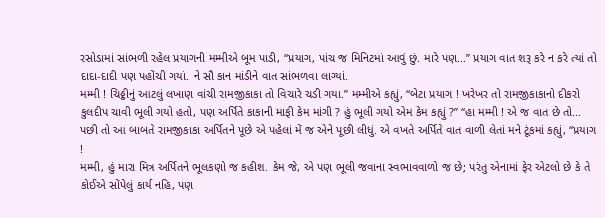રસોડામાં સાંભળી રહેલ પ્રયાગની મમ્મીએ બૂમ પાડી, “પ્રયાગ, પાંચ જ મિનિટમાં આવું છું. મારે પણ...” પ્રયાગ વાત શરૂ કરે ન કરે ત્યાં તો દાદા-દાદી પણ પહોંચી ગયાં. ને સૌ કાન માંડીને વાત સાંભળવા લાગ્યાં.
મમ્મી ! ચિઠ્ઠીનું આટલું લખાણ વાંચી રામજીકાકા તો વિચારે ચડી ગયા.” મમ્મીએ કહ્યું, “બેટા પ્રયાગ ! ખરેખર તો રામજીકાકાનો દીકરો કુલદીપ ચાવી ભૂલી ગયો હતો, પણ અર્પિતે કાકાની માફી કેમ માંગી ? હું ભૂલી ગયો એમ કેમ કહ્યું ?” “હા મમ્મી ! એ જ વાત છે તો... પછી તો આ બાબતે રામજીકાકા અર્પિતને પૂછે એ પહેલાં મેં જ એને પૂછી લીધું. એ વખતે અર્પિતે વાત વાળી લેતાં મને ટૂંકમાં કહ્યું, “પ્રયાગ !
મમ્મી, હું મારા મિત્ર અર્પિતને ભૂલકણો જ કહીશ. કેમ જે, એ પણ ભૂલી જવાના સ્વભાવવાળો જ છે; પરંતુ એનામાં ફેર એટલો છે કે તે કોઈએ સોંપેલું કાર્ય નહિ, પણ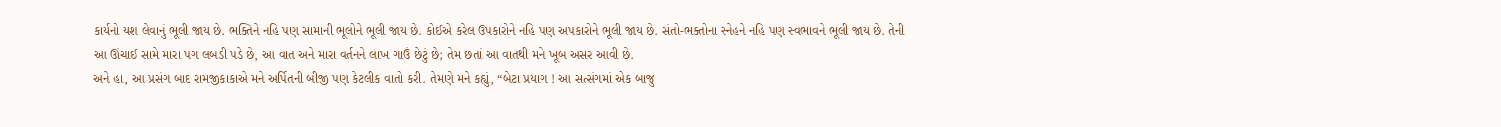કાર્યનો યશ લેવાનું ભૂલી જાય છે. ભક્તિને નહિ પણ સામાની ભૂલોને ભૂલી જાય છે. કોઈએ કરેલ ઉપકારોને નહિ પણ અપકારોને ભૂલી જાય છે. સંતો-ભક્તોના સ્નેહને નહિ પણ સ્વભાવને ભૂલી જાય છે. તેની આ ઊંચાઈ સામે મારા પગ લબડી પડે છે, આ વાત અને મારા વર્તનને લાખ ગાઉં છેટું છે; તેમ છતાં આ વાતથી મને ખૂબ અસર આવી છે.
અને હા, આ પ્રસંગ બાદ રામજીકાકાએ મને અર્પિતની બીજી પણ કેટલીક વાતો કરી. તેમણે મને કહ્યું, “બેટા પ્રયાગ ! આ સત્સંગમાં એક બાજુ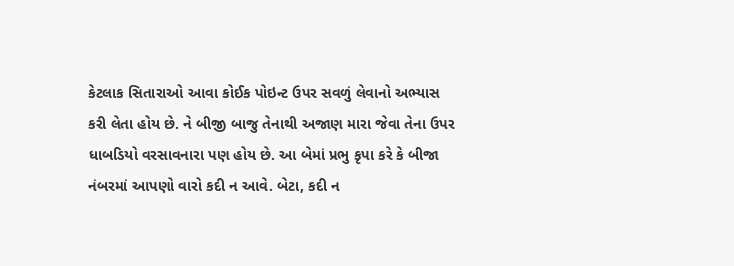કેટલાક સિતારાઓ આવા કોઈક પોઇન્ટ ઉપર સવળું લેવાનો અભ્યાસ કરી લેતા હોય છે. ને બીજી બાજુ તેનાથી અજાણ મારા જેવા તેના ઉપર ધાબડિયો વરસાવનારા પણ હોય છે. આ બેમાં પ્રભુ કૃપા કરે કે બીજા નંબરમાં આપણો વારો કદી ન આવે. બેટા, કદી ન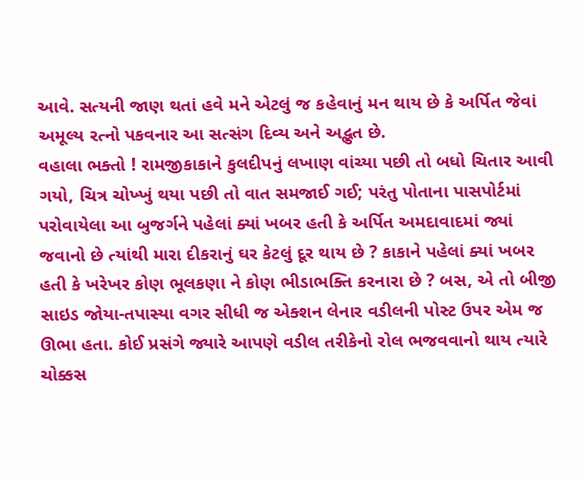આવે. સત્યની જાણ થતાં હવે મને એટલું જ કહેવાનું મન થાય છે કે અર્પિત જેવાં અમૂલ્ય રત્નો પકવનાર આ સત્સંગ દિવ્ય અને અદ્ભુત છે.
વહાલા ભક્તો ! રામજીકાકાને કુલદીપનું લખાણ વાંચ્યા પછી તો બધો ચિતાર આવી ગયો, ચિત્ર ચોખ્ખું થયા પછી તો વાત સમજાઈ ગઈ; પરંતુ પોતાના પાસપોર્ટમાં પરોવાયેલા આ બુજર્ગને પહેલાં ક્યાં ખબર હતી કે અર્પિત અમદાવાદમાં જ્યાં જવાનો છે ત્યાંથી મારા દીકરાનું ઘર કેટલું દૂર થાય છે ? કાકાને પહેલાં ક્યાં ખબર હતી કે ખરેખર કોણ ભૂલકણા ને કોણ ભીડાભક્તિ કરનારા છે ? બસ, એ તો બીજી સાઇડ જોયા-તપાસ્યા વગર સીધી જ એક્શન લેનાર વડીલની પોસ્ટ ઉપર એમ જ ઊભા હતા. કોઈ પ્રસંગે જ્યારે આપણે વડીલ તરીકેનો રોલ ભજવવાનો થાય ત્યારે ચોક્કસ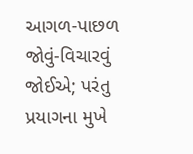આગળ-પાછળ જોવું-વિચારવું જોઈએ; પરંતુ
પ્રયાગના મુખે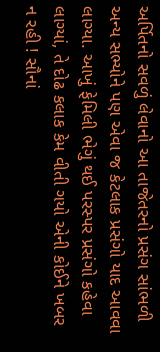અર્પિતનો સવળું લેવાનો આ તાજેતરનો પ્રસંગ સાંભળી અન્ય સભ્યોને પણ એવા જ કેટલાક પ્રસંગો યાદ આવવા લાગ્યા. આખું ફેમિલી ભેગું થઈ પરસ્પર પ્રસંગો કહેવા લાગ્યાં, તે દોઢ કલાક કેમ વીતી ગયો એની કોઈને ખબર ન રહી ! સૌનાં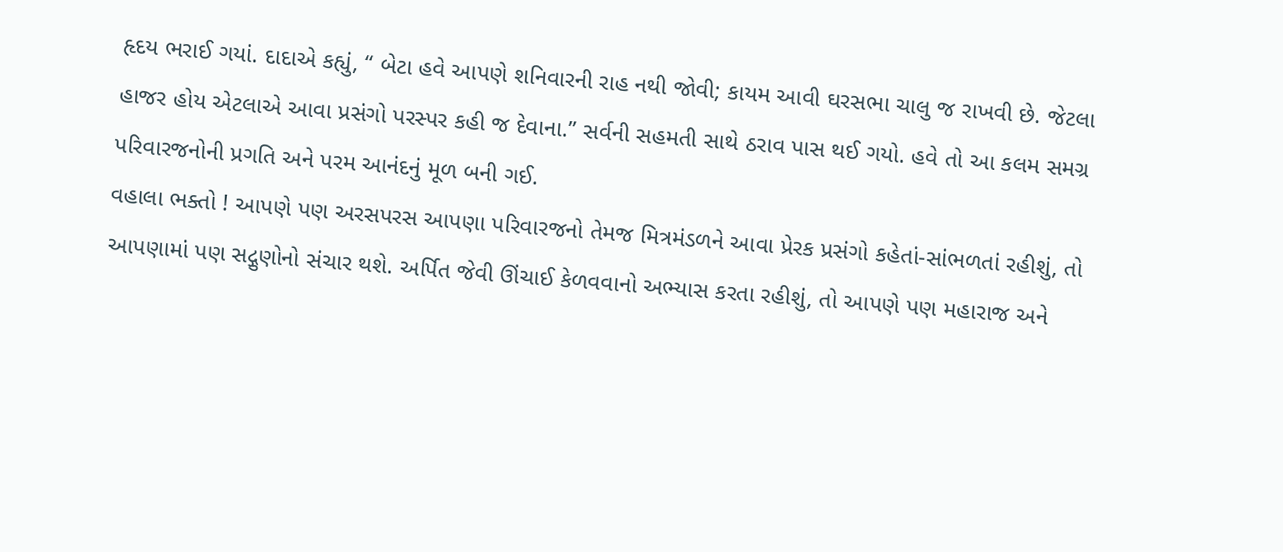હૃદય ભરાઈ ગયાં. દાદાએ કહ્યું, “ બેટા હવે આપણે શનિવારની રાહ નથી જોવી; કાયમ આવી ઘરસભા ચાલુ જ રાખવી છે. જેટલા હાજર હોય એટલાએ આવા પ્રસંગો પરસ્પર કહી જ દેવાના.” સર્વની સહમતી સાથે ઠરાવ પાસ થઈ ગયો. હવે તો આ કલમ સમગ્ર પરિવારજનોની પ્રગતિ અને પરમ આનંદનું મૂળ બની ગઈ.
વહાલા ભક્તો ! આપણે પણ અરસપરસ આપણા પરિવારજનો તેમજ મિત્રમંડળને આવા પ્રેરક પ્રસંગો કહેતાં-સાંભળતાં રહીશું, તો આપણામાં પણ સદ્ગુણોનો સંચાર થશે. અર્પિત જેવી ઊંચાઈ કેળવવાનો અભ્યાસ કરતા રહીશું, તો આપણે પણ મહારાજ અને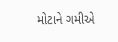મોટાને ગમીએ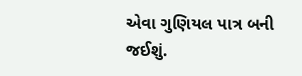એવા ગુણિયલ પાત્ર બની જઈશું.